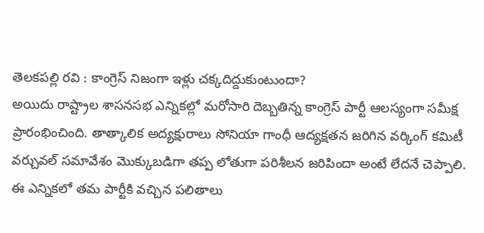తెలకపల్లి రవి : కాంగ్రెస్ నిజంగా ఇళ్లు చక్కదిద్దుకుంటుందా?
అయిదు రాష్ట్రాల శాసనసభ ఎన్నికల్లో మరోసారి దెబ్బతిన్న కాంగ్రెస్ పార్టీ ఆలస్యంగా సమీక్ష ప్రారంభించింది. తాత్కాలిక అద్యక్షురాలు సోనియా గాంధీ ఆద్యక్షతన జరిగిన వర్కింగ్ కమిటీ వర్చువల్ సమావేశం మొక్కుబడిగా తప్ప లోతుగా పరిశీలన జరిపిందా అంటే లేదనే చెప్పాలి. ఈ ఎన్నికలో తమ పార్టీకి వచ్చిన పలితాలు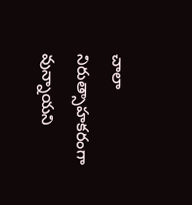చాలా నిరుత్సాహకరంగా వున్నాయని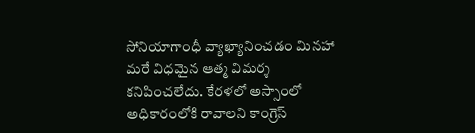సోనియాగాంధీ వ్యాఖ్యానించడం మినహా మరే విధమైన ఆత్మ విమర్శ కనిపించలేదు. కేరళలో అస్సాంలో అధికారంలోకి రావాలని కాంగ్రెస్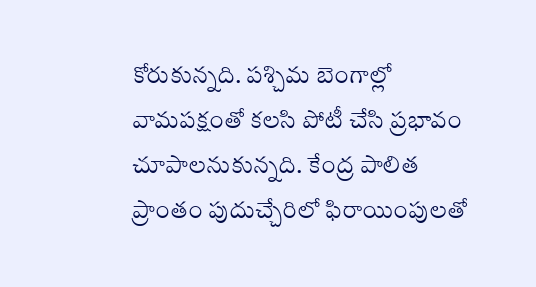కోరుకున్నది. పశ్చిమ బెంగాల్లో వామపక్షంతో కలసి పోటీ చేసి ప్రభావం చూపాలనుకున్నది. కేంద్ర పాలిత ప్రాంతం పుదుచ్చేరిలో ఫిరాయింపులతో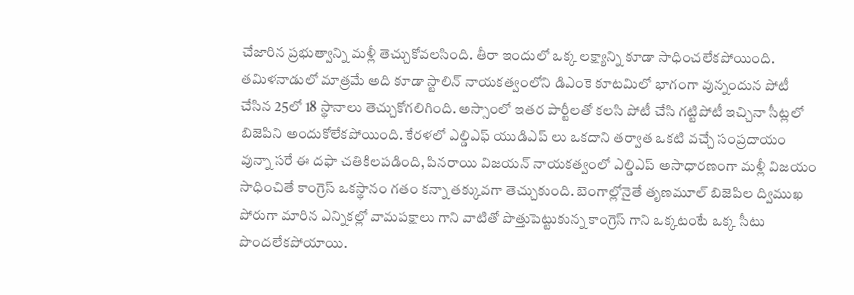చేజారిన ప్రభుత్వాన్ని మళ్లీ తెచ్చుకోవలసింది. తీరా ఇందులో ఒక్క లక్ష్యాన్ని కూడా సాధించలేకపోయింది. తమిళనాడులో మాత్రమే అది కూడా స్టాలిన్ నాయకత్వంలోని డిఎంకె కూటమిలో భాగంగా వున్నందున పోటీ చేసిన 25లో 18 స్థానాలు తెచ్చుకోగలిగింది. అస్సాంలో ఇతర పార్టీలతో కలసి పోటీ చేసి గట్టిపోటీ ఇచ్చినా సీట్లలో బిజెపిని అందుకోలేకపోయింది. కేరళలో ఎల్డిఎఫ్ యుడిఎప్ లు ఒకదాని తర్వాత ఒకటి వచ్చే సంప్రదాయం వున్నా సరే ఈ దఫా చతికిలపడింది, పినరాయి విజయన్ నాయకత్వంలో ఎల్డిఎప్ అసాధారణంగా మళ్లీ విజయం సాధించితే కాంగ్రెస్ ఒకస్థానం గతం కన్నా తక్కువగా తెచ్చుకుంది. బెంగాల్లోనైతే తృణమూల్ బిజెపిల ద్విముఖ పోరుగా మారిన ఎన్నికల్లో వామపక్షాలు గాని వాటితో పొత్తుపెట్టుకున్న కాంగ్రెస్ గాని ఒక్కటంటే ఒక్క సీటు పొందలేకపోయాయి.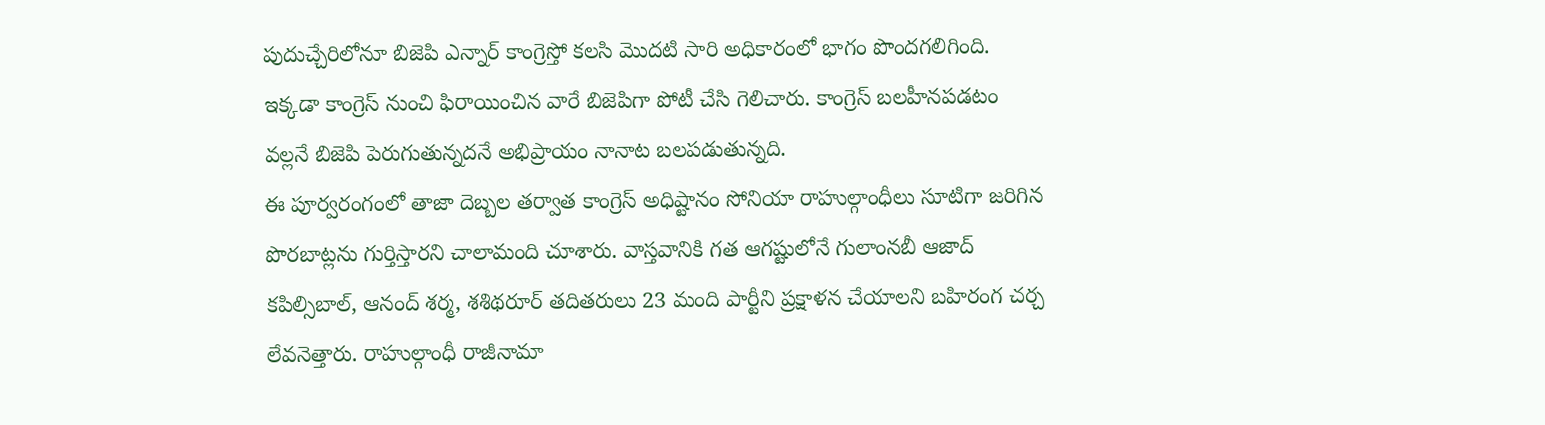పుదుచ్చేరిలోనూ బిజెపి ఎన్నార్ కాంగ్రెస్తో కలసి మొదటి సారి అధికారంలో భాగం పొందగలిగింది. ఇక్కడా కాంగ్రెస్ నుంచి ఫిరాయించిన వారే బిజెపిగా పోటీ చేసి గెలిచారు. కాంగ్రెస్ బలహీనపడటం వల్లనే బిజెపి పెరుగుతున్నదనే అభిప్రాయం నానాట బలపడుతున్నది.
ఈ పూర్వరంగంలో తాజా దెబ్బల తర్వాత కాంగ్రెస్ అధిష్టానం సోనియా రాహుల్గాంధీలు సూటిగా జరిగిన పొరబాట్లను గుర్తిస్తారని చాలామంది చూశారు. వాస్తవానికి గత ఆగష్టులోనే గులాంనబీ ఆజాద్ కపిల్సిబాల్, ఆనంద్ శర్మ, శశిథరూర్ తదితరులు 23 మంది పార్టీని ప్రక్షాళన చేయాలని బహిరంగ చర్చ లేవనెత్తారు. రాహుల్గాంధీ రాజీనామా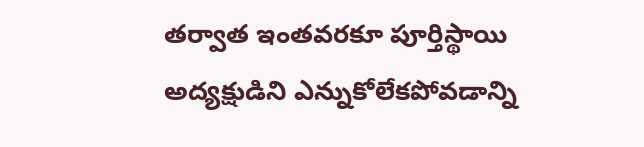తర్వాత ఇంతవరకూ పూర్తిస్థాయి అద్యక్షుడిని ఎన్నుకోలేకపోవడాన్ని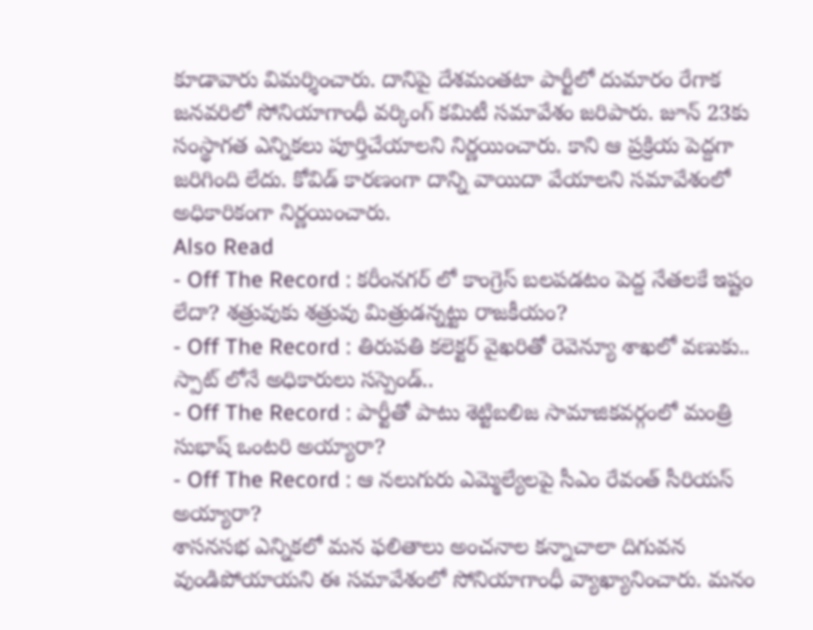కూడావారు విమర్శించారు. దానిపై దేశమంతటా పార్టీలో దుమారం రేగాక జనవరిలో సోనియాగాంధీ వర్కింగ్ కమిటీ సమావేశం జరిపారు. జూన్ 23కు సంస్థాగత ఎన్నికలు పూర్తిచేయాలని నిర్ణయించారు. కాని ఆ ప్రక్రియ పెద్దగా జరిగింది లేదు. కోవిడ్ కారణంగా దాన్ని వాయిదా వేయాలని సమావేశంలో అధికారికంగా నిర్ణయించారు.
Also Read
- Off The Record : కరీంనగర్ లో కాంగ్రెస్ బలపడటం పెద్ద నేతలకే ఇష్టం లేదా? శత్రువుకు శత్రువు మిత్రుడన్నట్టు రాజకీయం?
- Off The Record : తిరుపతి కలెక్టర్ వైఖరితో రెవెన్యూ శాఖలో వణుకు.. స్పాట్ లోనే అధికారులు సస్పెండ్..
- Off The Record : పార్టీతో పాటు శెట్టిబలిజ సామాజికవర్గంలో మంత్రి సుభాష్ ఒంటరి అయ్యారా?
- Off The Record : ఆ నలుగురు ఎమ్మెల్యేలపై సీఎం రేవంత్ సీరియస్ అయ్యారా?
శాసనసభ ఎన్నికలో మన ఫలితాలు అంచనాల కన్నాచాలా దిగువన వుండిపోయాయని ఈ సమావేశంలో సోనియాగాంధీ వ్యాఖ్యానించారు. మనం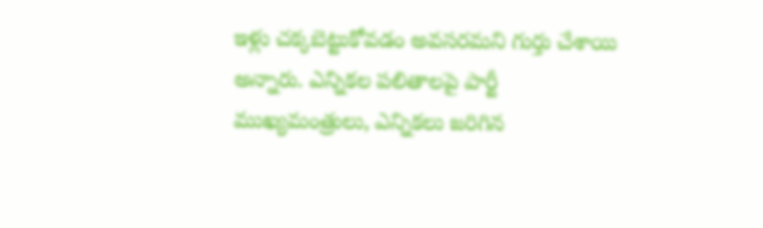ఇళ్లు చక్కబెట్టుకోవడం అవసరమని గుర్తు చేశాయి అన్నారు. ఎన్నికల పలితాలపై పార్టీ ముఖ్యమంత్రులు, ఎన్నికలు జరిగిన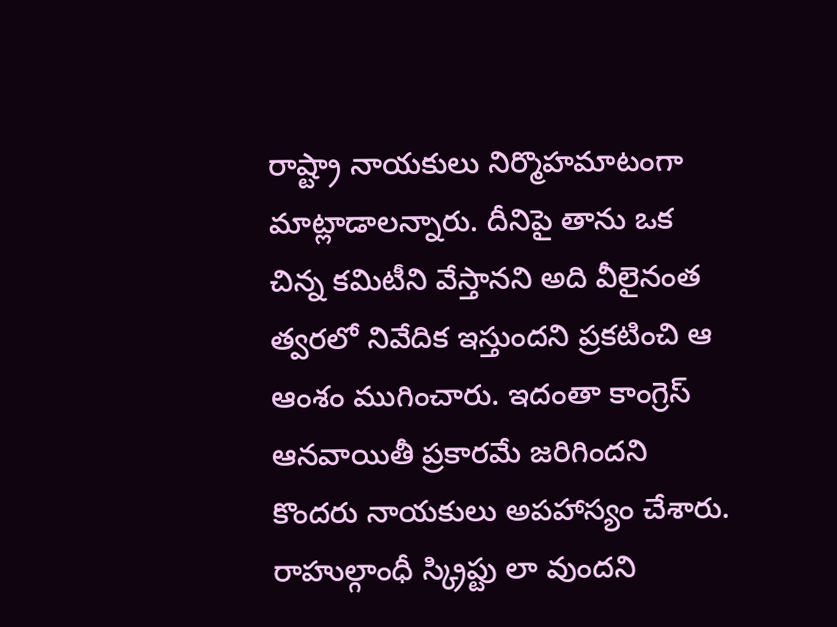రాష్ట్రా నాయకులు నిర్మొహమాటంగా మాట్లాడాలన్నారు. దీనిపై తాను ఒక చిన్న కమిటీని వేస్తానని అది వీలైనంత త్వరలో నివేదిక ఇస్తుందని ప్రకటించి ఆ ఆంశం ముగించారు. ఇదంతా కాంగ్రెస్ ఆనవాయితీ ప్రకారమే జరిగిందని కొందరు నాయకులు అపహాస్యం చేశారు. రాహుల్గాంధీ స్క్రిప్టు లా వుందని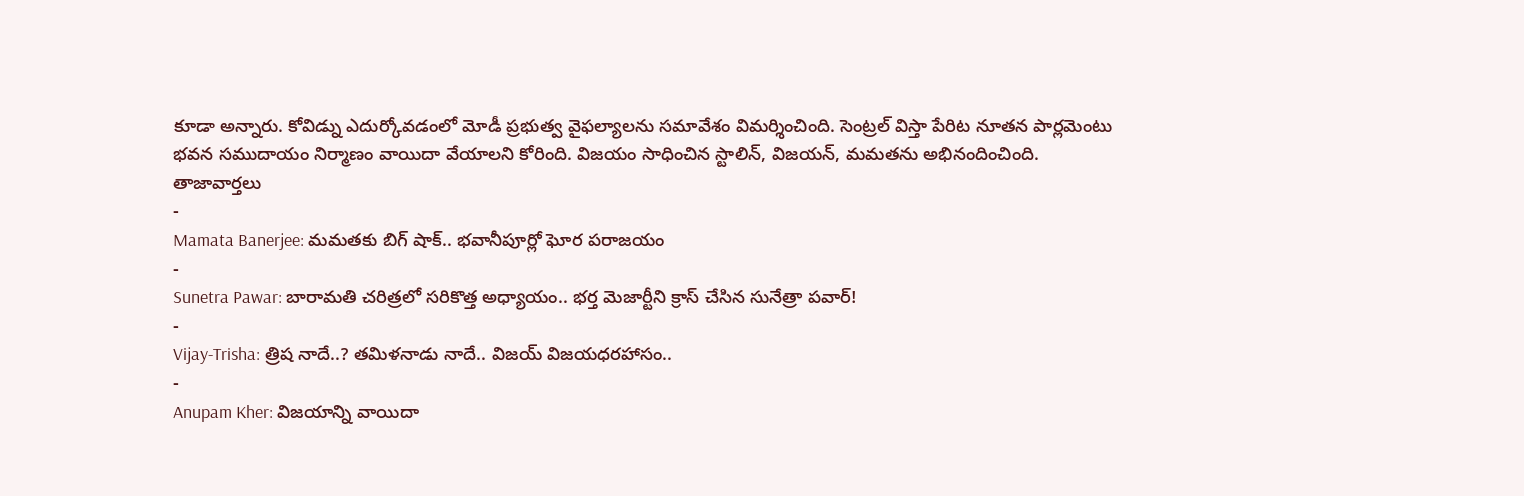కూడా అన్నారు. కోవిడ్ను ఎదుర్కోవడంలో మోడీ ప్రభుత్వ వైఫల్యాలను సమావేశం విమర్శించింది. సెంట్రల్ విస్తా పేరిట నూతన పార్లమెంటు భవన సముదాయం నిర్మాణం వాయిదా వేయాలని కోరింది. విజయం సాధించిన స్టాలిన్, విజయన్, మమతను అభినందించింది.
తాజావార్తలు
-
Mamata Banerjee: మమతకు బిగ్ షాక్.. భవానీపూర్లో ఘోర పరాజయం
-
Sunetra Pawar: బారామతి చరిత్రలో సరికొత్త అధ్యాయం.. భర్త మెజార్టీని క్రాస్ చేసిన సునేత్రా పవార్!
-
Vijay-Trisha: త్రిష నాదే..? తమిళనాడు నాదే.. విజయ్ విజయధరహాసం..
-
Anupam Kher: విజయాన్ని వాయిదా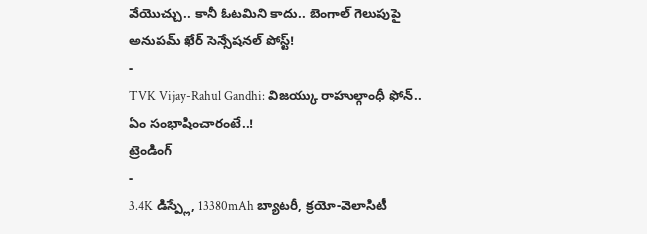వేయొచ్చు.. కానీ ఓటమిని కాదు.. బెంగాల్ గెలుపుపై అనుపమ్ ఖేర్ సెన్సేషనల్ పోస్ట్!
-
TVK Vijay-Rahul Gandhi: విజయ్కు రాహుల్గాంధీ ఫోన్.. ఏం సంభాషించారంటే..!
ట్రెండింగ్
-
3.4K డిస్ప్లే, 13380mAh బ్యాటరీ, క్రయో-వెలాసిటీ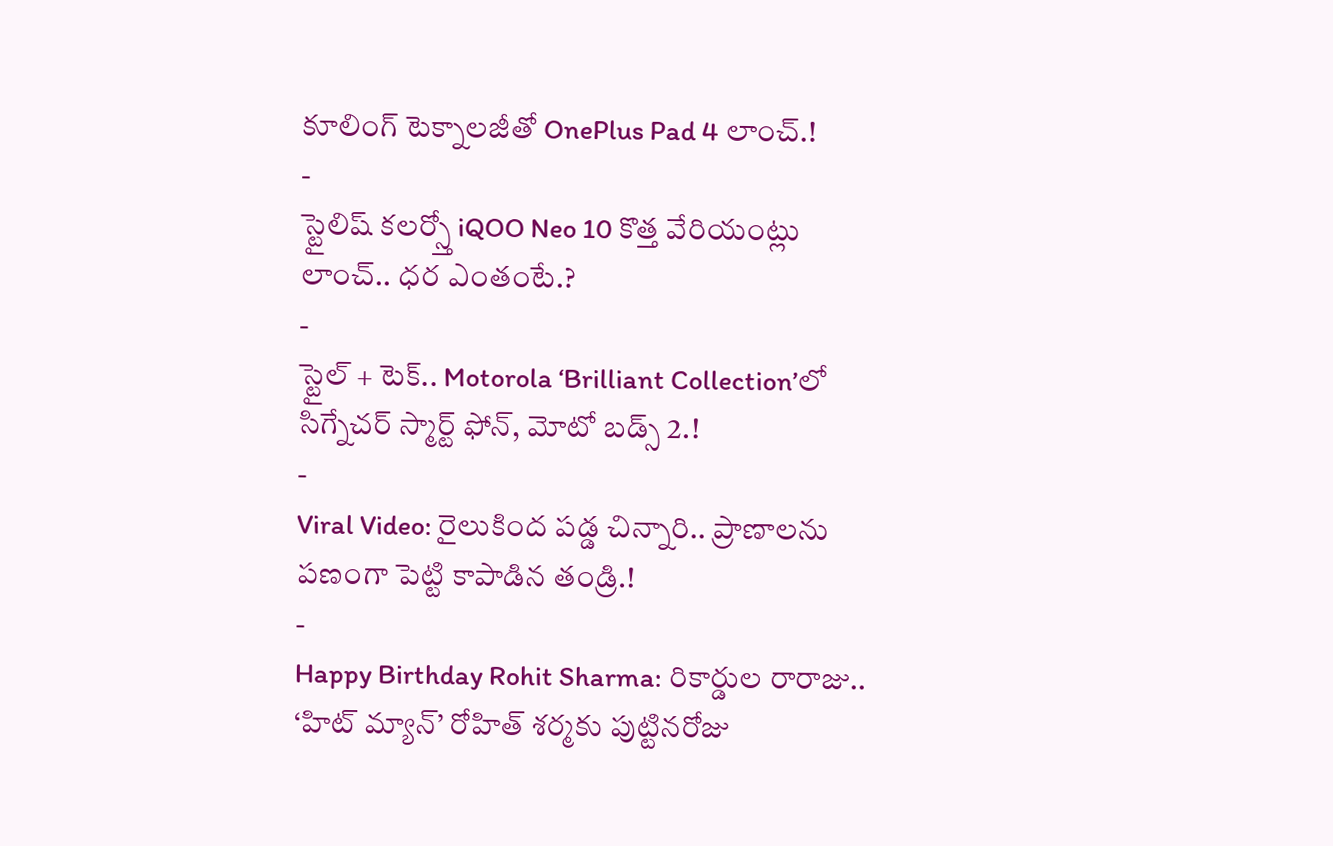కూలింగ్ టెక్నాలజీతో OnePlus Pad 4 లాంచ్.!
-
స్టైలిష్ కలర్స్తో iQOO Neo 10 కొత్త వేరియంట్లు లాంచ్.. ధర ఎంతంటే.?
-
స్టైల్ + టెక్.. Motorola ‘Brilliant Collection’లో సిగ్నేచర్ స్మార్ట్ ఫోన్, మోటో బడ్స్ 2.!
-
Viral Video: రైలుకింద పడ్డ చిన్నారి.. ప్రాణాలను పణంగా పెట్టి కాపాడిన తండ్రి.!
-
Happy Birthday Rohit Sharma: రికార్డుల రారాజు.. ‘హిట్ మ్యాన్’ రోహిత్ శర్మకు పుట్టినరోజు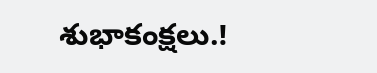శుభాకంక్షలు.!